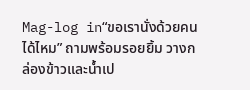Mag-log in“ขอเรานั่งด้วยคนได้ไหม” ถามพร้อมรอยยิ้ม วางกล่องข้าวและน้ำเป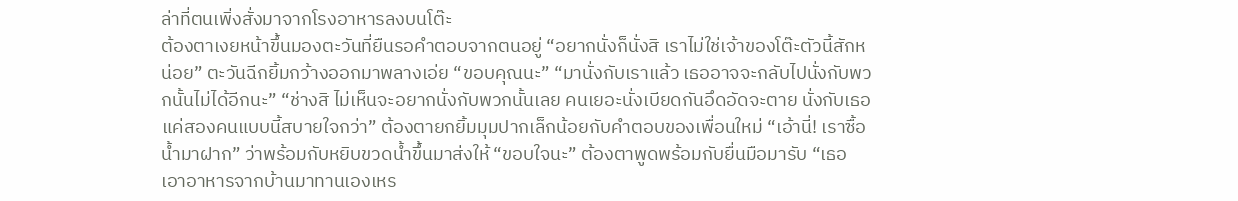ล่าที่ตนเพิ่งสั่งมาจากโรงอาหารลงบนโต๊ะ
ต้องตาเงยหน้าขึ้นมองตะวันที่ยืนรอคำตอบจากตนอยู่ “อยากนั่งก็นั่งสิ เราไม่ใช่เจ้าของโต๊ะตัวนี้สักหน่อย” ตะวันฉีกยิ้มกว้างออกมาพลางเอ่ย “ขอบคุณนะ” “มานั่งกับเราแล้ว เธออาจจะกลับไปนั่งกับพวกนั้นไม่ได้อีกนะ” “ช่างสิ ไม่เห็นจะอยากนั่งกับพวกนั้นเลย คนเยอะนั่งเบียดกันอึดอัดจะตาย นั่งกับเธอแค่สองคนแบบนี้สบายใจกว่า” ต้องตายกยิ้มมุมปากเล็กน้อยกับคำตอบของเพื่อนใหม่ “เอ้านี่! เราซื้อน้ำมาฝาก” ว่าพร้อมกับหยิบขวดน้ำขึ้นมาส่งให้ “ขอบใจนะ” ต้องตาพูดพร้อมกับยื่นมือมารับ “เธอเอาอาหารจากบ้านมาทานเองเหร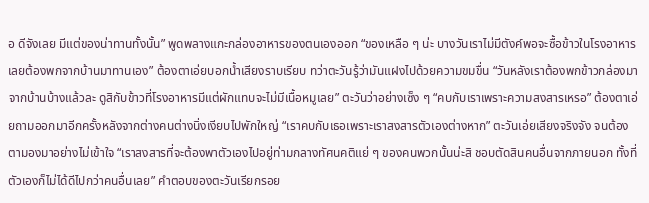อ ดีจังเลย มีแต่ของน่าทานทั้งนั้น” พูดพลางแกะกล่องอาหารของตนเองออก “ของเหลือ ๆ น่ะ บางวันเราไม่มีตังค์พอจะซื้อข้าวในโรงอาหาร เลยต้องพกจากบ้านมาทานเอง” ต้องตาเอ่ยบอกน้ำเสียงราบเรียบ ทว่าตะวันรู้ว่ามันแฝงไปด้วยความขมขื่น “วันหลังเราต้องพกข้าวกล่องมาจากบ้านบ้างแล้วละ ดูสิกับข้าวที่โรงอาหารมีแต่ผักแทบจะไม่มีเนื้อหมูเลย” ตะวันว่าอย่างเซ็ง ๆ “คบกับเราเพราะความสงสารเหรอ” ต้องตาเอ่ยถามออกมาอีกครั้งหลังจากต่างคนต่างนิ่งเงียบไปพักใหญ่ “เราคบกับเธอเพราะเราสงสารตัวเองต่างหาก” ตะวันเอ่ยเสียงจริงจัง จนต้องตามองมาอย่างไม่เข้าใจ “เราสงสารที่จะต้องพาตัวเองไปอยู่ท่ามกลางทัศนคติแย่ ๆ ของคนพวกนั้นน่ะสิ ชอบตัดสินคนอื่นจากภายนอก ทั้งที่ตัวเองก็ไม่ได้ดีไปกว่าคนอื่นเลย” คำตอบของตะวันเรียกรอย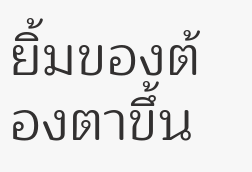ยิ้มของต้องตาขึ้น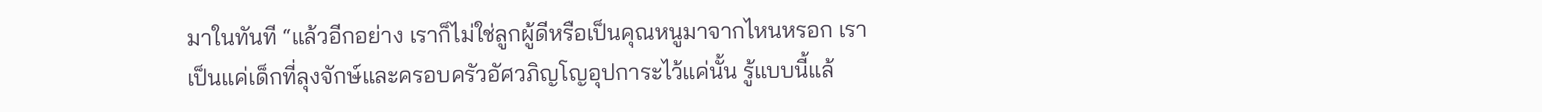มาในทันที “แล้วอีกอย่าง เราก็ไม่ใช่ลูกผู้ดีหรือเป็นคุณหนูมาจากไหนหรอก เราเป็นแค่เด็กที่ลุงจักษ์และครอบครัวอัศวภิญโญอุปการะไว้แค่นั้น รู้แบบนี้แล้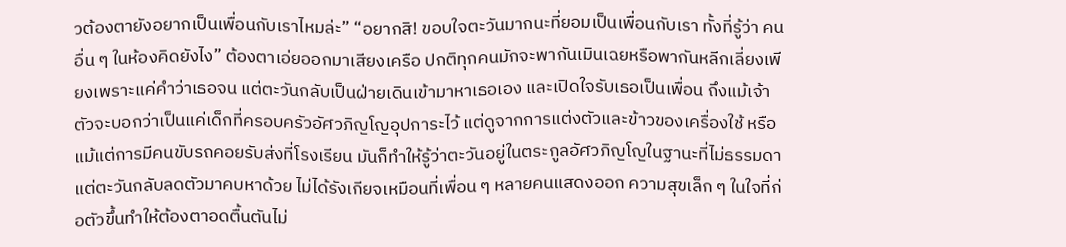วต้องตายังอยากเป็นเพื่อนกับเราไหมล่ะ” “อยากสิ! ขอบใจตะวันมากนะที่ยอมเป็นเพื่อนกับเรา ทั้งที่รู้ว่า คนอื่น ๆ ในห้องคิดยังไง” ต้องตาเอ่ยออกมาเสียงเครือ ปกติทุกคนมักจะพากันเมินเฉยหรือพากันหลีกเลี่ยงเพียงเพราะแค่คำว่าเธอจน แต่ตะวันกลับเป็นฝ่ายเดินเข้ามาหาเธอเอง และเปิดใจรับเธอเป็นเพื่อน ถึงแม้เจ้าตัวจะบอกว่าเป็นแค่เด็กที่ครอบครัวอัศวภิญโญอุปการะไว้ แต่ดูจากการแต่งตัวและข้าวของเครื่องใช้ หรือแม้แต่การมีคนขับรถคอยรับส่งที่โรงเรียน มันก็ทำให้รู้ว่าตะวันอยู่ในตระกูลอัศวภิญโญในฐานะที่ไม่ธรรมดา แต่ตะวันกลับลดตัวมาคบหาด้วย ไม่ได้รังเกียจเหมือนที่เพื่อน ๆ หลายคนแสดงออก ความสุขเล็ก ๆ ในใจที่ก่อตัวขึ้นทำให้ต้องตาอดตื้นตันไม่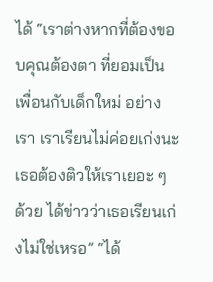ได้ “เราต่างหากที่ต้องขอบคุณต้องตา ที่ยอมเป็นเพื่อนกับเด็กใหม่ อย่างเรา เราเรียนไม่ค่อยเก่งนะ เธอต้องติวให้เราเยอะ ๆ ด้วย ได้ข่าวว่าเธอเรียนเก่งไม่ใช่เหรอ” “ได้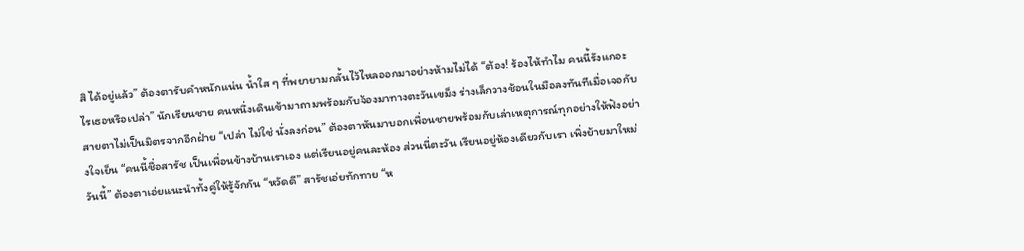สิ ได้อยู่แล้ว” ต้องตารับคำหนักแน่น น้ำใส ๆ ที่พยายามกลั้นไว้ไหลออกมาอย่างห้ามไม่ได้ “ต้อง! ร้องไห้ทำไม คนนี้รังแกอะไรเธอหรือเปล่า” นักเรียนชาย คนหนึ่งเดินเข้ามาถามพร้อมกับจ้องมาทางตะวันเขม็ง ร่างเล็กวางช้อนในมือลงทันทีเมื่อเจอกับสายตาไม่เป็นมิตรจากอีกฝ่าย “เปล่า ไม่ใช่ นั่งลงก่อน” ต้องตาหันมาบอกเพื่อนชายพร้อมกับเล่าเหตุการณ์ทุกอย่างให้ฟังอย่างใจเย็น “คนนี้ชื่อสารัช เป็นเพื่อนข้างบ้านเราเอง แต่เรียนอยู่คนละห้อง ส่วนนี่ตะวัน เรียนอยู่ห้องเดียวกับเรา เพิ่งย้ายมาใหม่วันนี้” ต้องตาเอ่ยแนะนำทั้งคู่ให้รู้จักกัน “หวัดดี” สารัชเอ่ยทักทาย “ห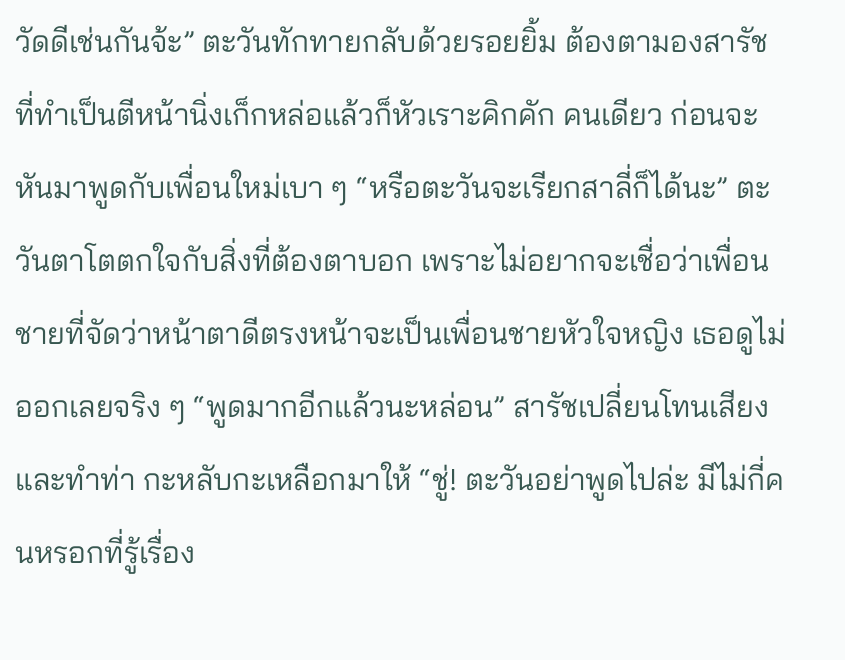วัดดีเช่นกันจ้ะ” ตะวันทักทายกลับด้วยรอยยิ้ม ต้องตามองสารัชที่ทำเป็นตีหน้านิ่งเก็กหล่อแล้วก็หัวเราะคิกคัก คนเดียว ก่อนจะหันมาพูดกับเพื่อนใหม่เบา ๆ “หรือตะวันจะเรียกสาลี่ก็ได้นะ” ตะวันตาโตตกใจกับสิ่งที่ต้องตาบอก เพราะไม่อยากจะเชื่อว่าเพื่อนชายที่จัดว่าหน้าตาดีตรงหน้าจะเป็นเพื่อนชายหัวใจหญิง เธอดูไม่ออกเลยจริง ๆ “พูดมากอีกแล้วนะหล่อน” สารัชเปลี่ยนโทนเสียงและทำท่า กะหลับกะเหลือกมาให้ “ชู่! ตะวันอย่าพูดไปล่ะ มีไม่กี่คนหรอกที่รู้เรื่อง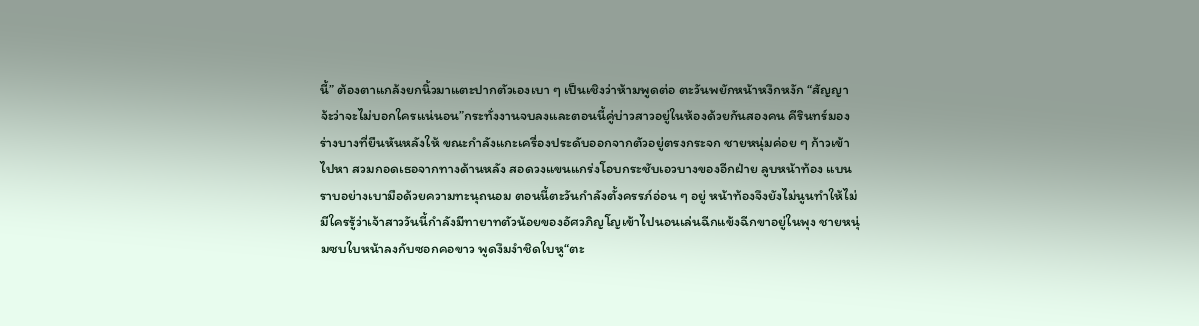นี้” ต้องตาแกล้งยกนิ้วมาแตะปากตัวเองเบา ๆ เป็นเชิงว่าห้ามพูดต่อ ตะวันพยักหน้าหงึกหงัก “สัญญาจ้ะว่าจะไม่บอกใครแน่นอน”กระทั่งงานจบลงและตอนนี้คู่บ่าวสาวอยู่ในห้องด้วยกันสองคน คีรินทร์มองร่างบางที่ยืนหันหลังให้ ขณะกำลังแกะเครื่องประดับออกจากตัวอยู่ตรงกระจก ชายหนุ่มค่อย ๆ ก้าวเข้าไปหา สวมกอดเธอจากทางด้านหลัง สอดวงแขนแกร่งโอบกระชับเอวบางของอีกฝ่าย ลูบหน้าท้อง แบนราบอย่างเบามือด้วยความทะนุถนอม ตอนนี้ตะวันกำลังตั้งครรภ์อ่อน ๆ อยู่ หน้าท้องจึงยังไม่นูนทำให้ไม่มีใครรู้ว่าเจ้าสาววันนี้กำลังมีทายาทตัวน้อยของอัศวภิญโญเข้าไปนอนเล่นฉีกแข้งฉีกขาอยู่ในพุง ชายหนุ่มซบใบหน้าลงกับซอกคอขาว พูดงึมงำชิดใบหู“ตะ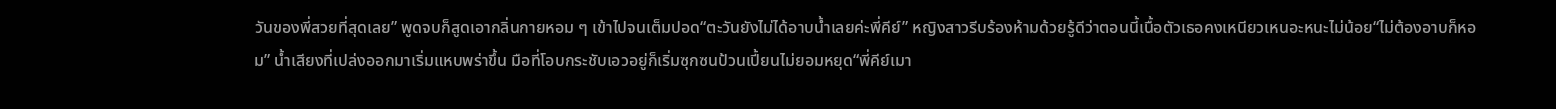วันของพี่สวยที่สุดเลย” พูดจบก็สูดเอากลิ่นกายหอม ๆ เข้าไปจนเต็มปอด“ตะวันยังไม่ได้อาบน้ำเลยค่ะพี่คีย์” หญิงสาวรีบร้องห้ามด้วยรู้ดีว่าตอนนี้เนื้อตัวเธอคงเหนียวเหนอะหนะไม่น้อย“ไม่ต้องอาบก็หอม” น้ำเสียงที่เปล่งออกมาเริ่มแหบพร่าขึ้น มือที่โอบกระชับเอวอยู่ก็เริ่มซุกซนป้วนเปี้ยนไม่ยอมหยุด“พี่คีย์เมา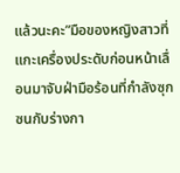แล้วนะคะ”มือของหญิงสาวที่แกะเครื่องประดับก่อนหน้าเลื่อนมาจับฝ่ามือร้อนที่กำลังซุกซนกับร่างกา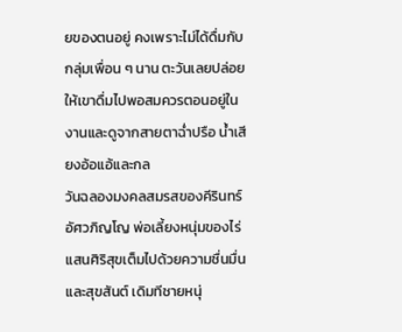ยของตนอยู่ คงเพราะไม่ได้ดื่มกับกลุ่มเพื่อน ๆ นาน ตะวันเลยปล่อยให้เขาดื่มไปพอสมควรตอนอยู่ในงานและดูจากสายตาฉ่ำปรือ น้ำเสียงอ้อแอ้และกล
วันฉลองมงคลสมรสของคีรินทร์ อัศวภิญโญ พ่อเลี้ยงหนุ่มของไร่แสนศิริสุขเต็มไปด้วยความชื่นมื่นและสุขสันต์ เดิมทีชายหนุ่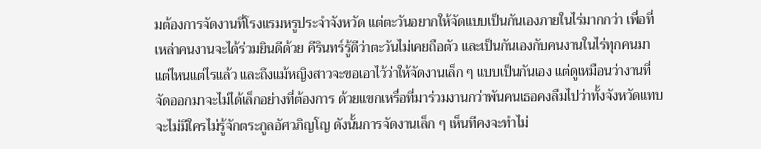มต้องการจัดงานที่โรงแรมหรูประจำจังหวัด แต่ตะวันอยากให้จัดแบบเป็นกันเองภายในไร่มากกว่า เพื่อที่เหล่าคนงานจะได้ร่วมยินดีด้วย คีรินทร์รู้ดีว่าตะวันไม่เคยถือตัว และเป็นกันเองกับคนงานในไร่ทุกคนมาแต่ไหนแต่ไรแล้ว และถึงแม้หญิงสาวจะขอเอาไว้ว่าให้จัดงานเล็ก ๆ แบบเป็นกันเอง แต่ดูเหมือนว่างานที่จัดออกมาจะไม่ได้เล็กอย่างที่ต้องการ ด้วยแขกเหรื่อที่มาร่วมงานกว่าพันคนเธอคงลืมไปว่าทั้งจังหวัดแทบจะไม่มีใครไม่รู้จักตระกูลอัศวภิญโญ ดังนั้นการจัดงานเล็ก ๆ เห็นทีคงจะทำไม่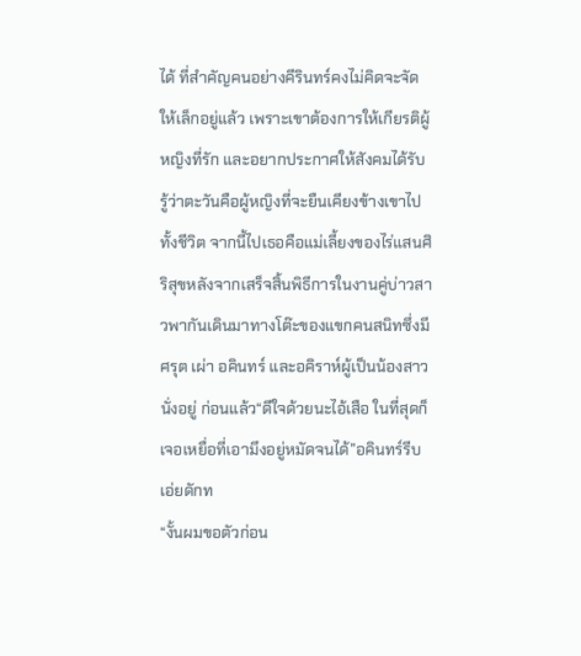ได้ ที่สำคัญคนอย่างคีรินทร์คงไม่คิดจะจัดให้เล็กอยู่แล้ว เพราะเขาต้องการให้เกียรติผู้หญิงที่รัก และอยากประกาศให้สังคมได้รับรู้ว่าตะวันคือผู้หญิงที่จะยืนเคียงข้างเขาไปทั้งชีวิต จากนี้ไปเธอคือแม่เลี้ยงของไร่แสนศิริสุขหลังจากเสร็จสิ้นพิธีการในงานคู่บ่าวสาวพากันเดินมาทางโต๊ะของแขกคนสนิทซึ่งมีศรุต เผ่า อคินทร์ และอคิราห์ผู้เป็นน้องสาวนั่งอยู่ ก่อนแล้ว“ดีใจด้วยนะไอ้เสือ ในที่สุดก็เจอเหยื่อที่เอามึงอยู่หมัดจนได้”อคินทร์รีบเอ่ยดักท
“งั้นผมขอตัวก่อน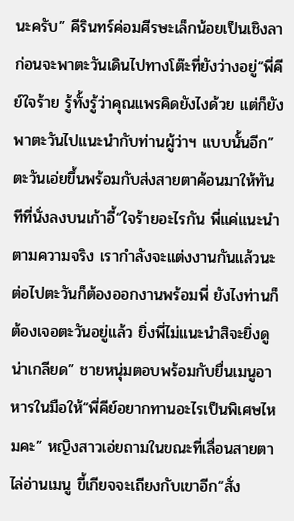นะครับ” คีรินทร์ค่อมศีรษะเล็กน้อยเป็นเชิงลา ก่อนจะพาตะวันเดินไปทางโต๊ะที่ยังว่างอยู่“พี่คีย์ใจร้าย รู้ทั้งรู้ว่าคุณแพรคิดยังไงด้วย แต่ก็ยังพาตะวันไปแนะนำกับท่านผู้ว่าฯ แบบนั้นอีก” ตะวันเอ่ยขึ้นพร้อมกับส่งสายตาค้อนมาให้ทันทีที่นั่งลงบนเก้าอี้“ใจร้ายอะไรกัน พี่แค่แนะนำตามความจริง เรากำลังจะแต่งงานกันแล้วนะ ต่อไปตะวันก็ต้องออกงานพร้อมพี่ ยังไงท่านก็ต้องเจอตะวันอยู่แล้ว ยิ่งพี่ไม่แนะนำสิจะยิ่งดูน่าเกลียด” ชายหนุ่มตอบพร้อมกับยื่นเมนูอาหารในมือให้“พี่คีย์อยากทานอะไรเป็นพิเศษไหมคะ” หญิงสาวเอ่ยถามในขณะที่เลื่อนสายตาไล่อ่านเมนู ขี้เกียจจะเถียงกับเขาอีก“สั่ง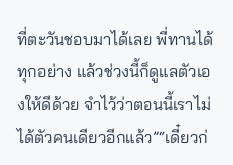ที่ตะวันชอบมาได้เลย พี่ทานได้ทุกอย่าง แล้วช่วงนี้ก็ดูแลตัวเองให้ดีด้วย จำไว้ว่าตอนนี้เราไม่ได้ตัวคนเดียวอีกแล้ว”“เดี๋ยวก่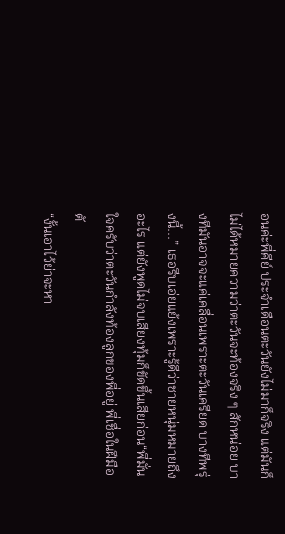อนค่ะพี่คีย์ ประจำเดือนตะวันยังไม่มาก็จริง แต่มันก็ไม่ได้หมายความว่าตะวันจะท้องจริง ๆ สักหน่อย บางทีมันอาจจะแค่เคลื่อนเพราะตะวันเครียด บางทีพรุ่งนี้...” เธอรีบเอ่ยแย้งเพราะรู้ดีว่าชายหนุ่มหมายถึงอะไร แต่ยังพูดไม่จบเสียงทุ้มก็ขัดขึ้นเสียก่อน“พี่มั่นใจครับว่าตะวันกำลังท้องลูกของพี่อยู่ พี่เชื่อในฝีมือตั
“งั้นเอาไว้ย่าจะหา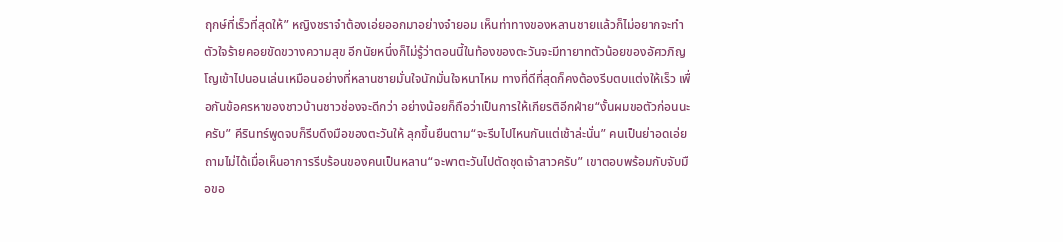ฤกษ์ที่เร็วที่สุดให้” หญิงชราจำต้องเอ่ยออกมาอย่างจำยอม เห็นท่าทางของหลานชายแล้วก็ไม่อยากจะทำตัวใจร้ายคอยขัดขวางความสุข อีกนัยหนึ่งก็ไม่รู้ว่าตอนนี้ในท้องของตะวันจะมีทายาทตัวน้อยของอัศวภิญโญเข้าไปนอนเล่นเหมือนอย่างที่หลานชายมั่นใจนักมั่นใจหนาไหม ทางที่ดีที่สุดก็คงต้องรีบตบแต่งให้เร็ว เพื่อกันข้อครหาของชาวบ้านชาวช่องจะดีกว่า อย่างน้อยก็ถือว่าเป็นการให้เกียรติอีกฝ่าย“งั้นผมขอตัวก่อนนะครับ” คีรินทร์พูดจบก็รีบดึงมือของตะวันให้ ลุกขึ้นยืนตาม“จะรีบไปไหนกันแต่เช้าล่ะนั่น” คนเป็นย่าอดเอ่ยถามไม่ได้เมื่อเห็นอาการรีบร้อนของคนเป็นหลาน“จะพาตะวันไปตัดชุดเจ้าสาวครับ” เขาตอบพร้อมกับจับมือขอ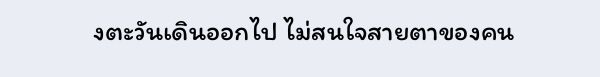งตะวันเดินออกไป ไม่สนใจสายตาของคน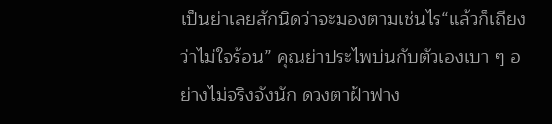เป็นย่าเลยสักนิดว่าจะมองตามเช่นไร“แล้วก็เถียงว่าไม่ใจร้อน” คุณย่าประไพบ่นกับตัวเองเบา ๆ อย่างไม่จริงจังนัก ดวงตาฝ้าฟาง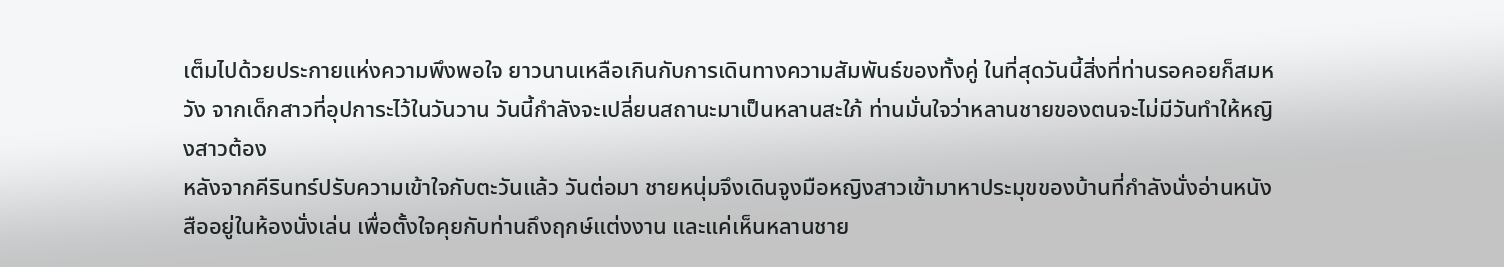เต็มไปด้วยประกายแห่งความพึงพอใจ ยาวนานเหลือเกินกับการเดินทางความสัมพันธ์ของทั้งคู่ ในที่สุดวันนี้สิ่งที่ท่านรอคอยก็สมหวัง จากเด็กสาวที่อุปการะไว้ในวันวาน วันนี้กำลังจะเปลี่ยนสถานะมาเป็นหลานสะใภ้ ท่านมั่นใจว่าหลานชายของตนจะไม่มีวันทำให้หญิงสาวต้อง
หลังจากคีรินทร์ปรับความเข้าใจกับตะวันแล้ว วันต่อมา ชายหนุ่มจึงเดินจูงมือหญิงสาวเข้ามาหาประมุขของบ้านที่กำลังนั่งอ่านหนังสืออยู่ในห้องนั่งเล่น เพื่อตั้งใจคุยกับท่านถึงฤกษ์แต่งงาน และแค่เห็นหลานชาย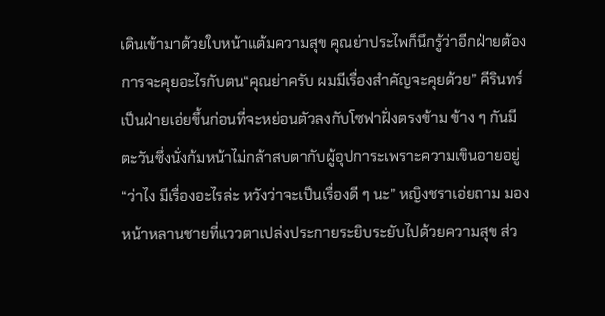เดินเข้ามาด้วยใบหน้าแต้มความสุข คุณย่าประไพก็นึกรู้ว่าอีกฝ่ายต้องการจะคุยอะไรกับตน“คุณย่าครับ ผมมีเรื่องสำคัญจะคุยด้วย” คีรินทร์เป็นฝ่ายเอ่ยขึ้นก่อนที่จะหย่อนตัวลงกับโซฟาฝั่งตรงข้าม ข้าง ๆ กันมีตะวันซึ่งนั่งก้มหน้าไม่กล้าสบตากับผู้อุปการะเพราะความเขินอายอยู่“ว่าไง มีเรื่องอะไรล่ะ หวังว่าจะเป็นเรื่องดี ๆ นะ” หญิงชราเอ่ยถาม มองหน้าหลานชายที่แววตาเปล่งประกายระยิบระยับไปด้วยความสุข ส่ว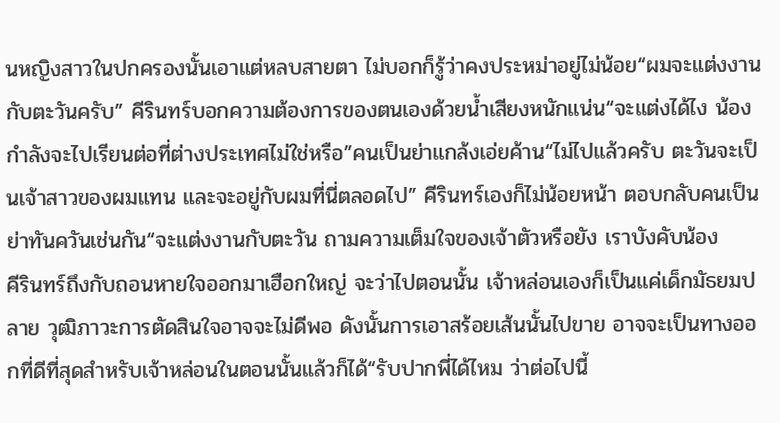นหญิงสาวในปกครองนั้นเอาแต่หลบสายตา ไม่บอกก็รู้ว่าคงประหม่าอยู่ไม่น้อย“ผมจะแต่งงานกับตะวันครับ” คีรินทร์บอกความต้องการของตนเองด้วยน้ำเสียงหนักแน่น“จะแต่งได้ไง น้องกำลังจะไปเรียนต่อที่ต่างประเทศไม่ใช่หรือ”คนเป็นย่าแกล้งเอ่ยค้าน“ไม่ไปแล้วครับ ตะวันจะเป็นเจ้าสาวของผมแทน และจะอยู่กับผมที่นี่ตลอดไป” คีรินทร์เองก็ไม่น้อยหน้า ตอบกลับคนเป็นย่าทันควันเช่นกัน“จะแต่งงานกับตะวัน ถามความเต็มใจของเจ้าตัวหรือยัง เราบังคับน้อง
คีรินทร์ถึงกับถอนหายใจออกมาเฮือกใหญ่ จะว่าไปตอนนั้น เจ้าหล่อนเองก็เป็นแค่เด็กมัธยมปลาย วุฒิภาวะการตัดสินใจอาจจะไม่ดีพอ ดังนั้นการเอาสร้อยเส้นนั้นไปขาย อาจจะเป็นทางออกที่ดีที่สุดสำหรับเจ้าหล่อนในตอนนั้นแล้วก็ได้“รับปากพี่ได้ไหม ว่าต่อไปนี้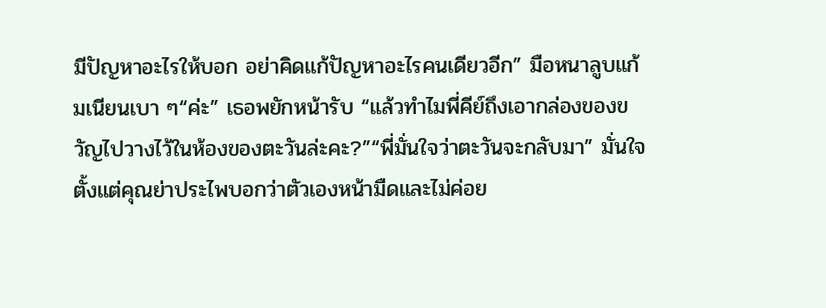มีปัญหาอะไรให้บอก อย่าคิดแก้ปัญหาอะไรคนเดียวอีก” มือหนาลูบแก้มเนียนเบา ๆ“ค่ะ” เธอพยักหน้ารับ “แล้วทำไมพี่คีย์ถึงเอากล่องของขวัญไปวางไว้ในห้องของตะวันล่ะคะ?”“พี่มั่นใจว่าตะวันจะกลับมา” มั่นใจตั้งแต่คุณย่าประไพบอกว่าตัวเองหน้ามืดและไม่ค่อย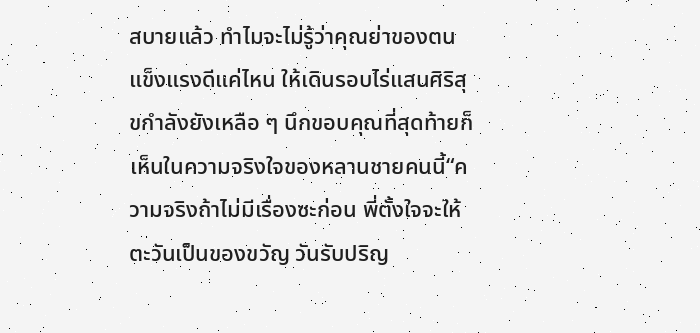สบายแล้ว ทำไมจะไม่รู้ว่าคุณย่าของตนแข็งแรงดีแค่ไหน ให้เดินรอบไร่แสนศิริสุขกำลังยังเหลือ ๆ นึกขอบคุณที่สุดท้ายก็เห็นในความจริงใจของหลานชายคนนี้“ความจริงถ้าไม่มีเรื่องซะก่อน พี่ตั้งใจจะให้ตะวันเป็นของขวัญ วันรับปริญ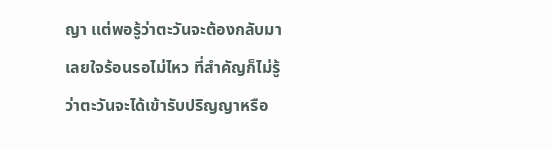ญา แต่พอรู้ว่าตะวันจะต้องกลับมาเลยใจร้อนรอไม่ไหว ที่สำคัญก็ไม่รู้ว่าตะวันจะได้เข้ารับปริญญาหรือ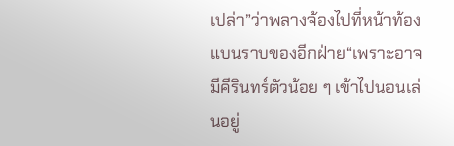เปล่า”ว่าพลางจ้องไปที่หน้าท้องแบนราบของอีกฝ่าย“เพราะอาจมีคีรินทร์ตัวน้อย ๆ เข้าไปนอนเล่นอยู่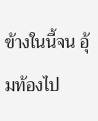ข้างในนี้จน อุ้มท้องไป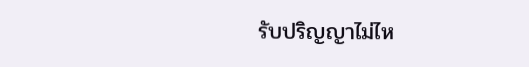รับปริญญาไม่ไห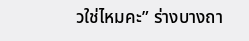วใช่ไหมคะ” ร่างบางถา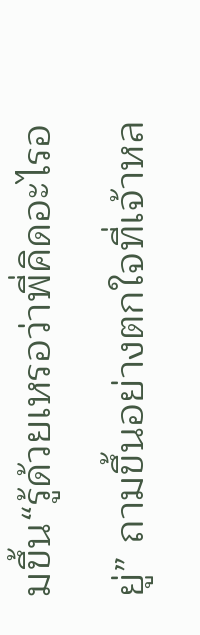มขึ้น“รู้ด้วยเหรอว่าพี่คิดอะไรอยู่” ถามขึ้นอย่างตกใจที่เจ้าหล